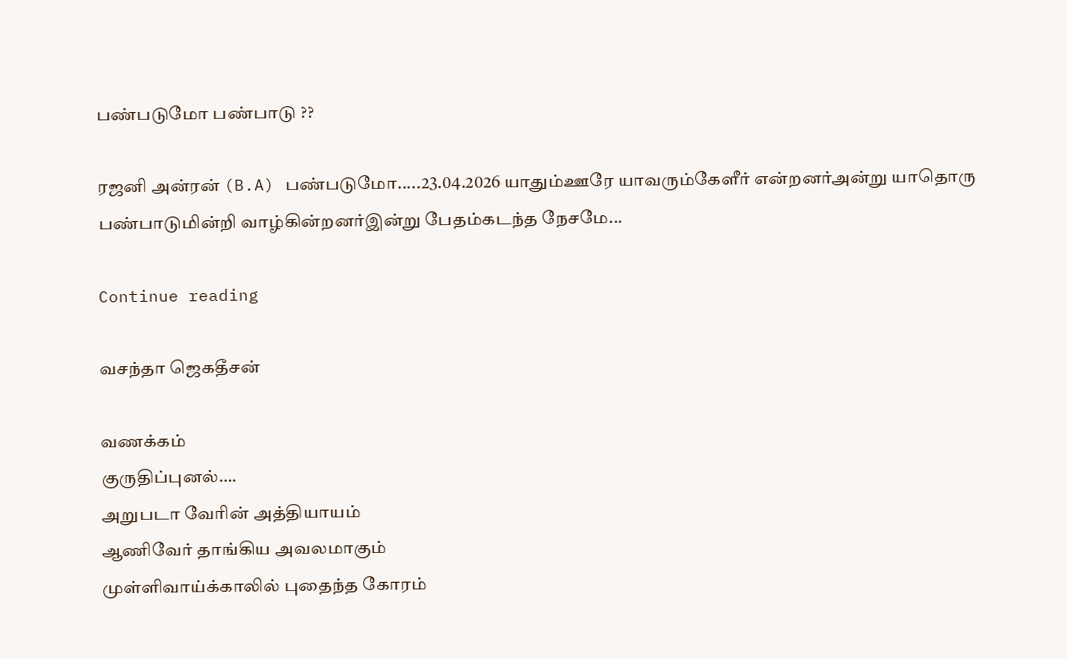பண்படுமோ பண்பாடு ??

ரஜனி அன்ரன் (B.A) பண்படுமோ.....23.04.2026 யாதும்ஊரே யாவரும்கேளீர் என்றனர்அன்று யாதொரு பண்பாடுமின்றி வாழ்கின்றனர்இன்று பேதம்கடந்த நேசமே...

Continue reading

வசந்தா ஜெகதீசன்

வணக்கம்
குருதிப்புனல்….
அறுபடா வேரின் அத்தியாயம்
ஆணிவேர் தாங்கிய அவலமாகும்
முள்ளிவாய்க்காலில் புதைந்த கோரம்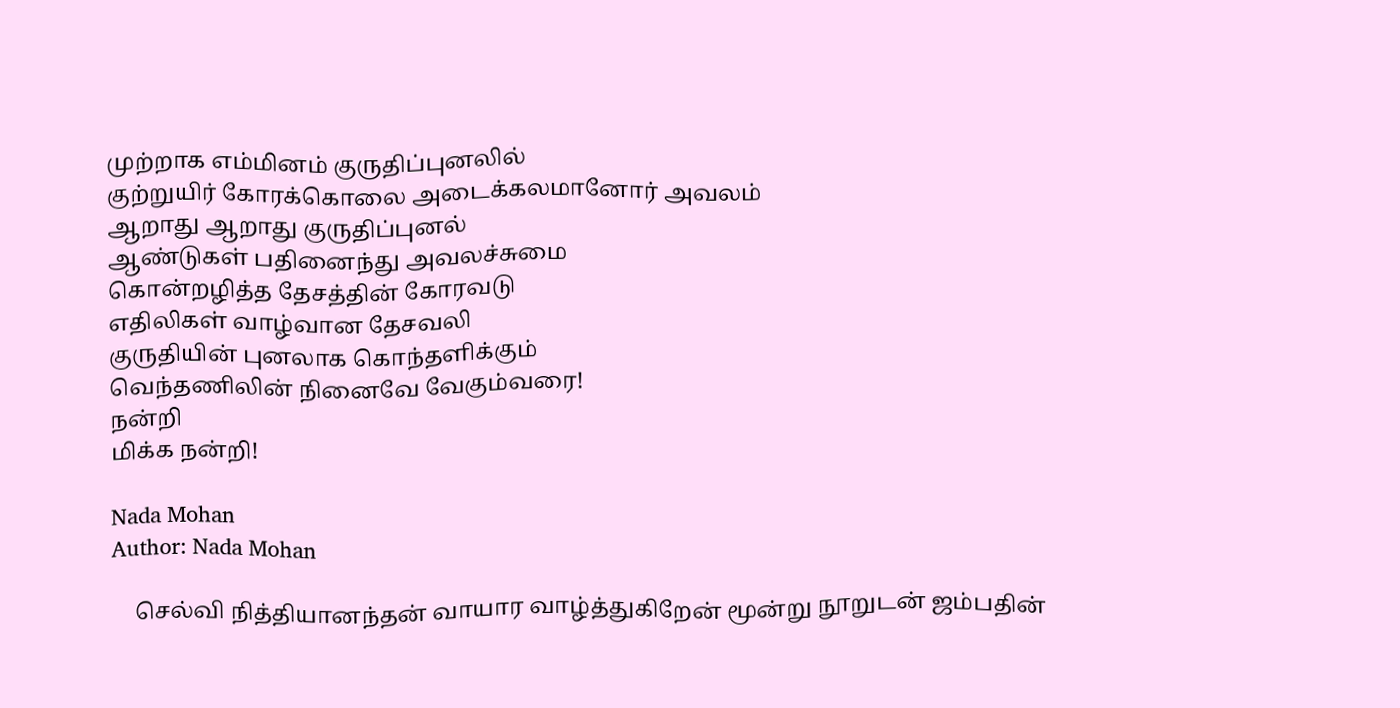முற்றாக எம்மினம் குருதிப்புனலில்
குற்றுயிர் கோரக்கொலை அடைக்கலமானோர் அவலம்
ஆறாது ஆறாது குருதிப்புனல்
ஆண்டுகள் பதினைந்து அவலச்சுமை
கொன்றழித்த தேசத்தின் கோரவடு
எதிலிகள் வாழ்வான தேசவலி
குருதியின் புனலாக கொந்தளிக்கும்
வெந்தணிலின் நினைவே வேகும்வரை!
நன்றி
மிக்க நன்றி!

Nada Mohan
Author: Nada Mohan

    செல்வி நித்தியானந்தன் வாயார வாழ்த்துகிறேன் மூன்று நூறுடன் ஜம்பதின்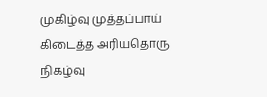முகிழ்வு முத்தப்பாய் கிடைத்த அரியதொரு நிகழ்வு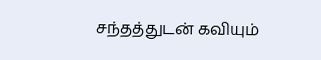சந்தத்துடன் கவியும்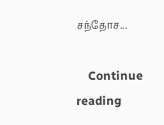சந்தோச...

    Continue reading